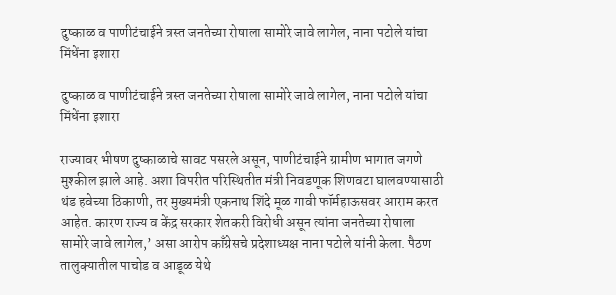दुष्काळ व पाणीटंचाईने त्रस्त जनतेच्या रोषाला सामोरे जावे लागेल, नाना पटोले यांचा मिंधेंना इशारा

दुष्काळ व पाणीटंचाईने त्रस्त जनतेच्या रोषाला सामोरे जावे लागेल, नाना पटोले यांचा मिंधेंना इशारा

राज्यावर भीषण दुष्काळाचे सावट पसरले असून, पाणीटंचाईने ग्रामीण भागात जगणे मुश्कील झाले आहे. अशा विपरीत परिस्थितीत मंत्री निवडणूक शिणवटा घालवण्यासाठी थंड हवेच्या ठिकाणी, तर मुख्यमंत्री एकनाथ शिंदे मूळ गावी फॉर्महाऊसवर आराम करत आहेत. कारण राज्य व केंद्र सरकार शेतकरी विरोधी असून त्यांना जनतेच्या रोषाला सामोरे जावे लागेल,’ असा आरोप काँग्रेसचे प्रदेशाध्यक्ष नाना पटोले यांनी केला. पैठण तालुक्यातील पाचोड व आडूळ येथे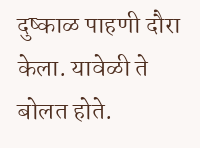दुष्काळ पाहणी दौरा केला. यावेळी ते बोलत होते.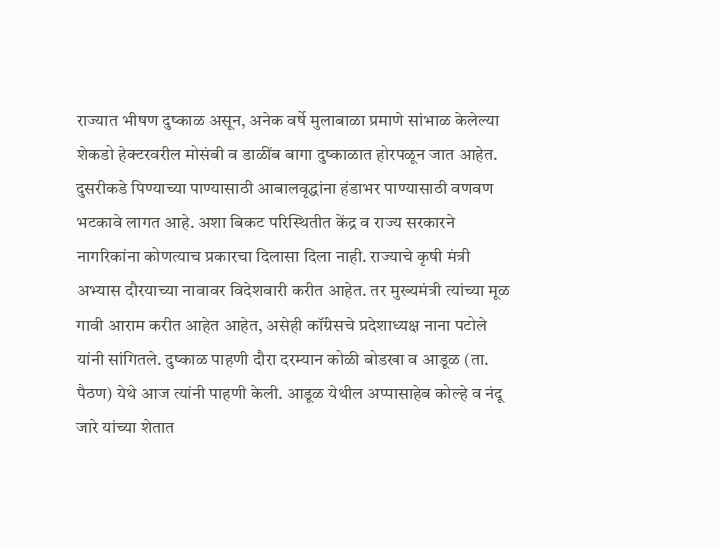राज्यात भीषण दुष्काळ असून, अनेक वर्षे मुलाबाळा प्रमाणे सांभाळ केलेल्या शेकडो हेक्टरवरील मोसंबी व डाळींब बागा दुष्काळात होरपळून जात आहेत. दुसरीकडे पिण्याच्या पाण्यासाठी आबालवृद्धांना हंडाभर पाण्यासाठी वणवण भटकावे लागत आहे. अशा बिकट परिस्थितीत केंद्र व राज्य सरकारने नागरिकांना कोणत्याच प्रकारचा दिलासा दिला नाही. राज्याचे कृषी मंत्री अभ्यास दौरयाच्या नावावर विदेशवारी करीत आहेत. तर मुख्यमंत्री त्यांच्या मूळ गावी आराम करीत आहेत आहेत, असेही कॉंग्रेसचे प्रदेशाध्यक्ष नाना पटोले यांनी सांगितले. दुष्काळ पाहणी दौरा दरम्यान कोळी बोडखा व आडूळ (ता. पैठण) येथे आज त्यांनी पाहणी केली. आडूळ येथील अप्पासाहेब कोल्हे व नंदू जारे यांच्या शेतात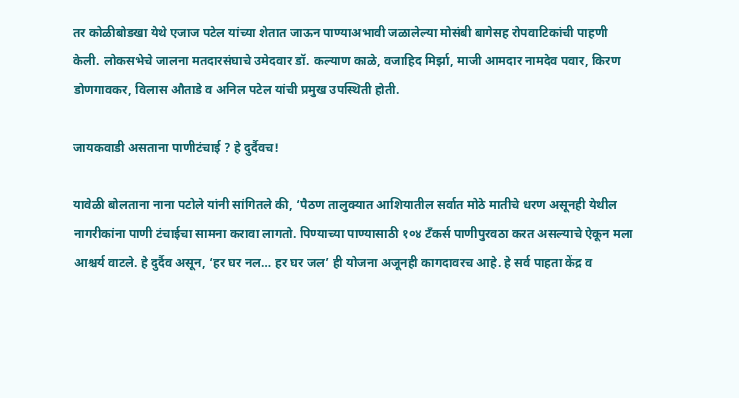तर कोळीबोडखा येथे एजाज पटेल यांच्या शेतात जाऊन पाण्याअभावी जळालेल्या मोसंबी बागेसह रोपवाटिकांची पाहणी केली. लोकसभेचे जालना मतदारसंघाचे उमेदवार डॉ. कल्याण काळे, वजाहिद मिर्झा, माजी आमदार नामदेव पवार, किरण डोणगावकर, विलास औताडे व अनिल पटेल यांची प्रमुख उपस्थिती होती.

जायकवाडी असताना पाणीटंचाई ? हे दुर्दैवच!

यावेळी बोलताना नाना पटोले यांनी सांगितले की, ‘पैठण तालुक्यात आशियातील सर्वात मोठे मातीचे धरण असूनही येथील नागरीकांना पाणी टंचाईचा सामना करावा लागतो. पिण्याच्या पाण्यासाठी १०४ टँकर्स पाणीपुरवठा करत असल्याचे ऐकून मला आश्चर्य वाटले. हे दुर्दैव असून, ‘हर घर नल… हर घर जल’ ही योजना अजूनही कागदावरच आहे. हे सर्व पाहता केंद्र व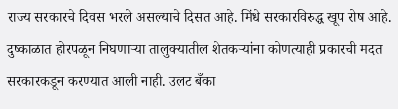राज्य सरकारचे दिवस भरले असल्याचे दिसत आहे. मिंधे सरकारविरुद्ध खूप रोष आहे. दुष्काळात होरपळून निघणार्‍या तालुक्यातील शेतकर्‍यांना कोणत्याही प्रकारची मदत सरकारकडून करण्यात आली नाही. उलट बँका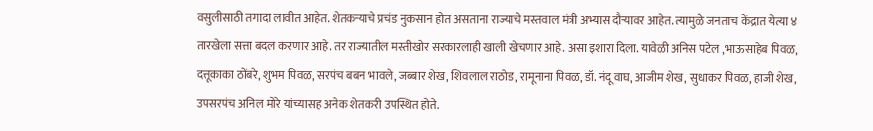वसुलीसाठी तगादा लावीत आहेत. शेतकर्‍याचे प्रचंड नुकसान होत असताना राज्याचे मस्तवाल मंत्री अभ्यास दौर्‍यावर आहेत. त्यामुळे जनताच केंद्रात येत्या ४ तारखेला सत्ता बदल करणार आहे. तर राज्यातील मस्तीखोर सरकारलाही खाली खेचणार आहे. असा इशारा दिला. यावेळी अनिस पटेल ,भाऊसाहेब पिवळ, दत्तूकाका ठोंबरे, शुभम पिवळ, सरपंच बबन भावले, जब्बार शेख, शिवलाल राठोड, रामूनाना पिवळ, डॉ. नंदू वाघ, आजीम शेख, सुधाकर पिवळ, हाजी शेख, उपसरपंच अनिल मोरे यांच्यासह अनेक शेतकरी उपस्थित होते.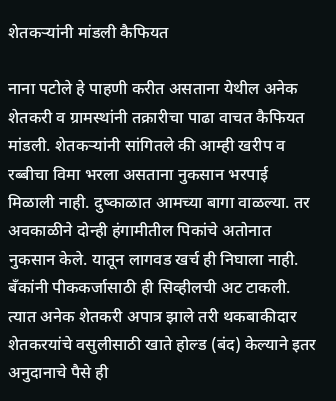शेतकर्‍यांनी मांडली कैफियत

नाना पटोले हे पाहणी करीत असताना येथील अनेक शेतकरी व ग्रामस्थांनी तक्रारीचा पाढा वाचत कैफियत मांडली. शेतकर्‍यांनी सांगितले की आम्ही खरीप व रब्बीचा विमा भरला असताना नुकसान भरपाई मिळाली नाही. दुष्काळात आमच्या बागा वाळल्या. तर अवकाळीने दोन्ही हंगामीतील पिकांचे अतोनात नुकसान केले. यातून लागवड खर्च ही निघाला नाही. बँकांनी पीककर्जासाठी ही सिव्हीलची अट टाकली. त्यात अनेक शेतकरी अपात्र झाले तरी थकबाकीदार शेतकरयांचे वसुलीसाठी खाते होल्ड (बंद) केल्याने इतर अनुदानाचे पैसे ही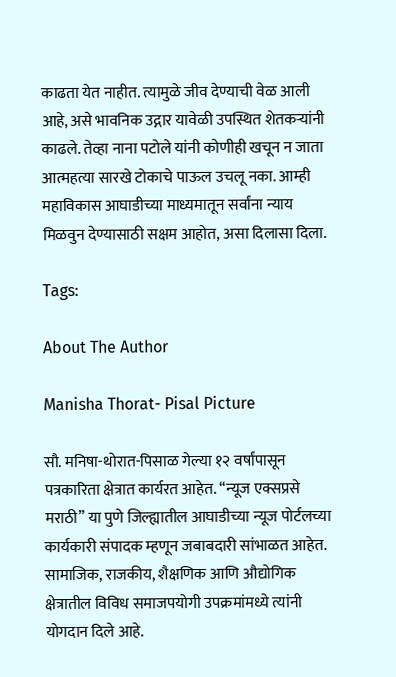काढता येत नाहीत. त्यामुळे जीव देण्याची वेळ आली आहे, असे भावनिक उद्गार यावेळी उपस्थित शेतकर्‍यांनी काढले. तेव्हा नाना पटोले यांनी कोणीही खचून न जाता आत्महत्या सारखे टोकाचे पाऊल उचलू नका. आम्ही महाविकास आघाडीच्या माध्यमातून सर्वांना न्याय मिळवुन देण्यासाठी सक्षम आहोत, असा दिलासा दिला.

Tags:

About The Author

Manisha Thorat- Pisal Picture

सौ. मनिषा-थोरात-पिसाळ गेल्या १२ वर्षांपासून पत्रकारिता क्षेत्रात कार्यरत आहेत. ‘‘न्यूज एक्सप्रसे मराठी’’ या पुणे जिल्ह्यातील आघाडीच्या न्यूज पोर्टलच्या कार्यकारी संपादक म्हणून जबाबदारी सांभाळत आहेत. सामाजिक, राजकीय, शैक्षणिक आणि औद्योगिक क्षेत्रातील विविध समाजपयोगी उपक्रमांमध्ये त्यांनी योगदान दिले आहे.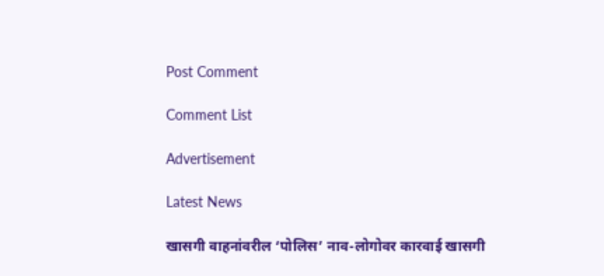Post Comment

Comment List

Advertisement

Latest News

खासगी वाहनांवरील ‘पोलिस’ नाव-लोगोवर कारवाई खासगी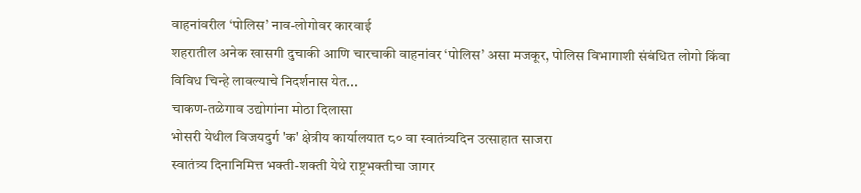वाहनांवरील ‘पोलिस’ नाव-लोगोवर कारवाई
शहरातील अनेक खासगी दुचाकी आणि चारचाकी वाहनांवर ‘पोलिस’ असा मजकूर, पोलिस विभागाशी संबंधित लोगो किंवा विविध चिन्हे लावल्याचे निदर्शनास येत...
चाकण-तळेगाव उद्योगांना मोठा दिलासा
भोसरी येथील विजयदुर्ग 'क' क्षेत्रीय कार्यालयात ८० वा स्वातंत्र्यदिन उत्साहात साजरा
स्वातंत्र्य दिनानिमित्त भक्ती-शक्ती येथे राष्ट्रभक्तीचा जागर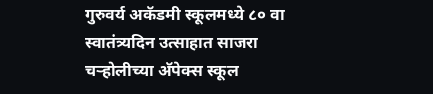गुरुवर्य अकॅडमी स्कूलमध्ये ८० वा स्वातंत्र्यदिन उत्साहात साजरा
चऱ्होलीच्या अ‍ॅपेक्स स्कूल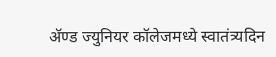अ‍ॅण्ड ज्युनियर कॉलेजमध्ये स्वातंत्र्यदिन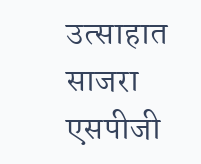उत्साहात साजरा
एसपीजी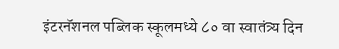इंटरनॅशनल पब्लिक स्कूलमध्ये ८० वा स्वातंत्र्य दिन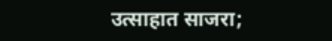उत्साहात साजरा;